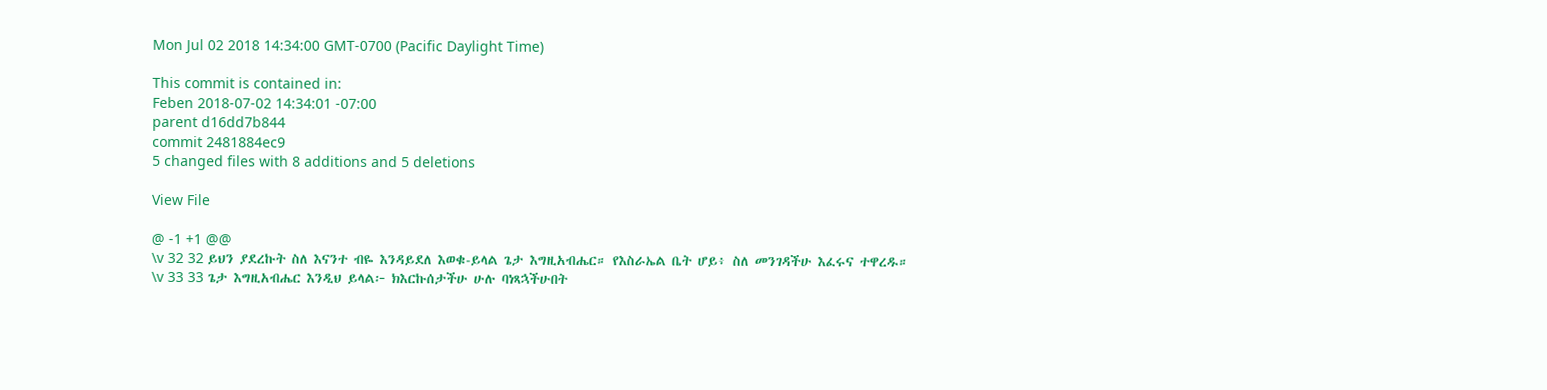Mon Jul 02 2018 14:34:00 GMT-0700 (Pacific Daylight Time)

This commit is contained in:
Feben 2018-07-02 14:34:01 -07:00
parent d16dd7b844
commit 2481884ec9
5 changed files with 8 additions and 5 deletions

View File

@ -1 +1 @@
\v 32 32 ይህን ያደረኩት ስለ እናንተ ብዬ እንዳይደለ እወቁ-ይላል ጌታ እግዚአብሔር። የእስራኤል ቤት ሆይ፥ ስለ መንገዳችሁ እፈሩና ተዋረዱ። \v 33 33 ጌታ እግዚአብሔር እንዲህ ይላል፦ ክእርኩሰታችሁ ሁሉ ባነጻኋችሁበት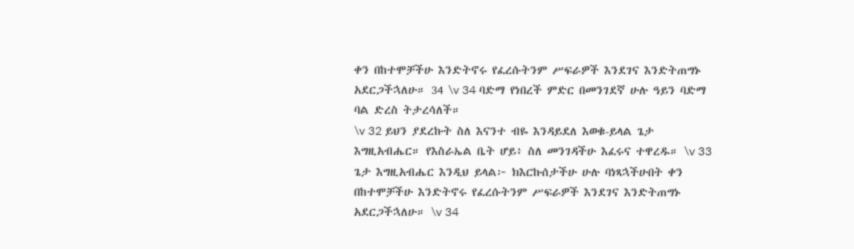ቀን በከተሞቻችሁ እንድትኖሩ የፈረሱትንም ሥፍራዎች እንደገና እንድትጠግኑ አደርጋችኋለሁ። 34 \v 34 ባድማ የነበረች ምድር በመንገደኛ ሁሉ ዓይን ባድማ ባል ድረስ ትታረሳለች።
\v 32 ይህን ያደረኩት ስለ እናንተ ብዬ እንዳይደለ እወቁ-ይላል ጌታ እግዚአብሔር። የእስራኤል ቤት ሆይ፥ ስለ መንገዳችሁ እፈሩና ተዋረዱ። \v 33 ጌታ እግዚአብሔር እንዲህ ይላል፦ ክእርኩሰታችሁ ሁሉ ባነጻኋችሁበት ቀን በከተሞቻችሁ እንድትኖሩ የፈረሱትንም ሥፍራዎች እንደገና እንድትጠግኑ አደርጋችኋለሁ። \v 34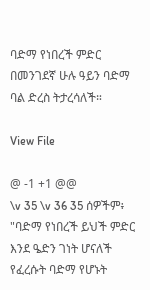ባድማ የነበረች ምድር በመንገደኛ ሁሉ ዓይን ባድማ ባል ድረስ ትታረሳለች።

View File

@ -1 +1 @@
\v 35 \v 36 35 ሰዎችም፥ "ባድማ የነበረች ይህች ምድር እንደ ዔድን ገነት ሆናለች የፈረሱት ባድማ የሆኑት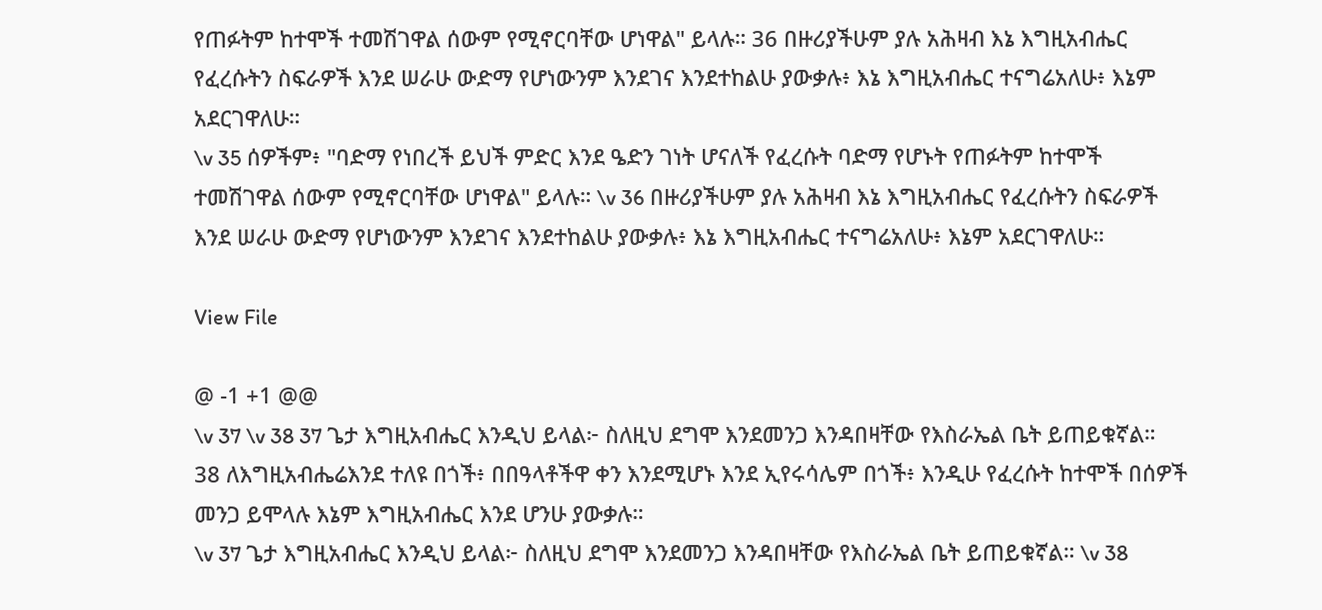የጠፉትም ከተሞች ተመሽገዋል ሰውም የሚኖርባቸው ሆነዋል" ይላሉ። 36 በዙሪያችሁም ያሉ አሕዛብ እኔ እግዚአብሔር የፈረሱትን ስፍራዎች እንደ ሠራሁ ውድማ የሆነውንም እንደገና እንደተከልሁ ያውቃሉ፥ እኔ እግዚአብሔር ተናግሬአለሁ፥ እኔም አደርገዋለሁ።
\v 35 ሰዎችም፥ "ባድማ የነበረች ይህች ምድር እንደ ዔድን ገነት ሆናለች የፈረሱት ባድማ የሆኑት የጠፉትም ከተሞች ተመሽገዋል ሰውም የሚኖርባቸው ሆነዋል" ይላሉ። \v 36 በዙሪያችሁም ያሉ አሕዛብ እኔ እግዚአብሔር የፈረሱትን ስፍራዎች እንደ ሠራሁ ውድማ የሆነውንም እንደገና እንደተከልሁ ያውቃሉ፥ እኔ እግዚአብሔር ተናግሬአለሁ፥ እኔም አደርገዋለሁ።

View File

@ -1 +1 @@
\v 37 \v 38 37 ጌታ እግዚአብሔር እንዲህ ይላል፦ ስለዚህ ደግሞ እንደመንጋ እንዳበዛቸው የእስራኤል ቤት ይጠይቁኛል። 38 ለእግዚአብሔሬእንደ ተለዩ በጎች፥ በበዓላቶችዋ ቀን እንደሚሆኑ እንደ ኢየሩሳሌም በጎች፥ እንዲሁ የፈረሱት ከተሞች በሰዎች መንጋ ይሞላሉ እኔም እግዚአብሔር እንደ ሆንሁ ያውቃሉ።
\v 37 ጌታ እግዚአብሔር እንዲህ ይላል፦ ስለዚህ ደግሞ እንደመንጋ እንዳበዛቸው የእስራኤል ቤት ይጠይቁኛል። \v 38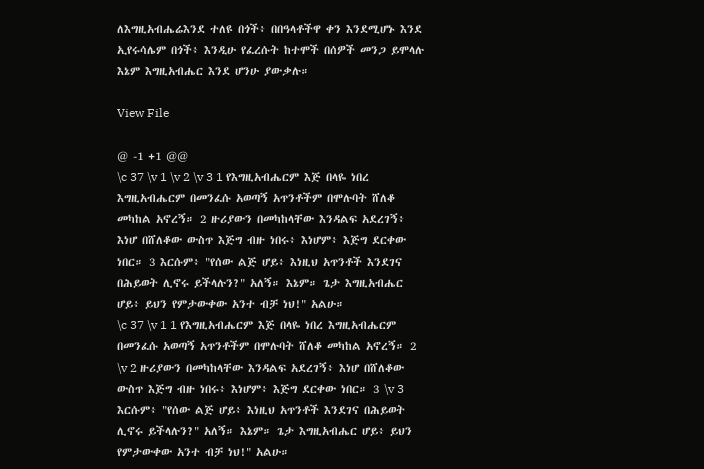ለእግዚአብሔሬእንደ ተለዩ በጎች፥ በበዓላቶችዋ ቀን እንደሚሆኑ እንደ ኢየሩሳሌም በጎች፥ እንዲሁ የፈረሱት ከተሞች በሰዎች መንጋ ይሞላሉ እኔም እግዚአብሔር እንደ ሆንሁ ያውቃሉ።

View File

@ -1 +1 @@
\c 37 \v 1 \v 2 \v 3 1 የእግዚአብሔርም እጅ በላዬ ነበረ እግዚአብሔርም በመንፈሱ አወጣኝ አጥንቶችም በሞሉባት ሸለቆ መካከል አኖረኝ። 2 ዙሪያውን በመካከላቸው እንዳልፍ አደረገኝ፥ እነሆ በሸለቆው ውስጥ እጅግ ብዙ ነበሩ፥ እነሆም፥ እጅግ ደርቀው ነበር። 3 እርሱም፥ "የሰው ልጅ ሆይ፥ እነዚህ አጥንቶች እንደገና በሕይወት ሊኖሩ ይችላሉን?" አለኝ። እኔም። ጌታ እግዚአብሔር ሆይ፥ ይህን የምታውቀው አንተ ብቻ ነህ!" አልሁ።
\c 37 \v 1 1 የእግዚአብሔርም እጅ በላዬ ነበረ እግዚአብሔርም በመንፈሱ አወጣኝ አጥንቶችም በሞሉባት ሸለቆ መካከል አኖረኝ። 2 \v 2 ዙሪያውን በመካከላቸው እንዳልፍ አደረገኝ፥ እነሆ በሸለቆው ውስጥ እጅግ ብዙ ነበሩ፥ እነሆም፥ እጅግ ደርቀው ነበር። 3 \v 3 እርሱም፥ "የሰው ልጅ ሆይ፥ እነዚህ አጥንቶች እንደገና በሕይወት ሊኖሩ ይችላሉን?" አለኝ። እኔም። ጌታ እግዚአብሔር ሆይ፥ ይህን የምታውቀው አንተ ብቻ ነህ!" አልሁ።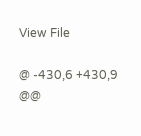View File

@ -430,6 +430,9 @@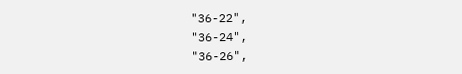"36-22",
"36-24",
"36-26",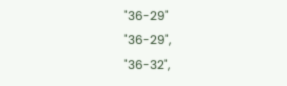"36-29"
"36-29",
"36-32",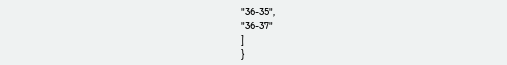"36-35",
"36-37"
]
}